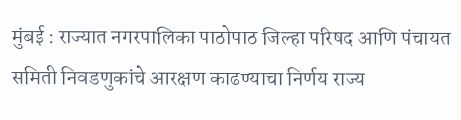मुंबई : राज्यात नगरपालिका पाठोपाठ जिल्हा परिषद आणि पंचायत समिती निवडणुकांचे आरक्षण काढण्याचा निर्णय राज्य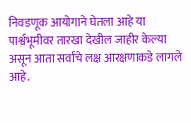निवडणूक आयोगाने घेतला आहे या पार्श्वभूमीवर तारखा देखील जाहीर केल्या असून आता सर्वांचे लक्ष आरक्षणाकडे लागले आहे.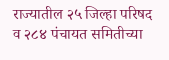राज्यातील २५ जिल्हा परिषद व २८४ पंचायत समितीच्या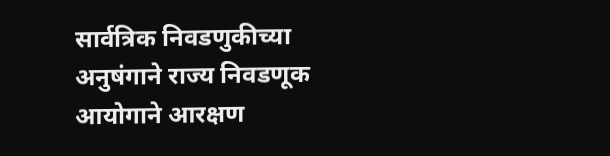सार्वत्रिक निवडणुकीच्या अनुषंगाने राज्य निवडणूक आयोगाने आरक्षण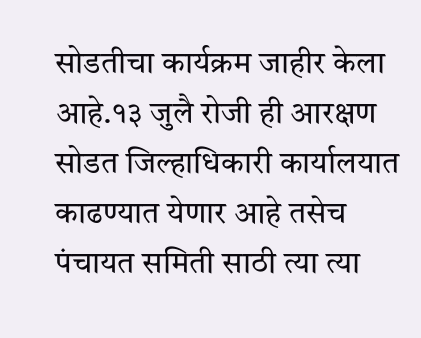सोडतीचा कार्यक्रम जाहीर केला आहे.१३ जुलै रोजी ही आरक्षण सोडत जिल्हाधिकारी कार्यालयात काढण्यात येणार आहे तसेच पंचायत समिती साठी त्या त्या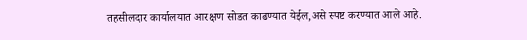तहसीलदार कार्यालयात आरक्षण सोडत काढण्यात येईल,असे स्पष्ट करण्यात आले आहे.